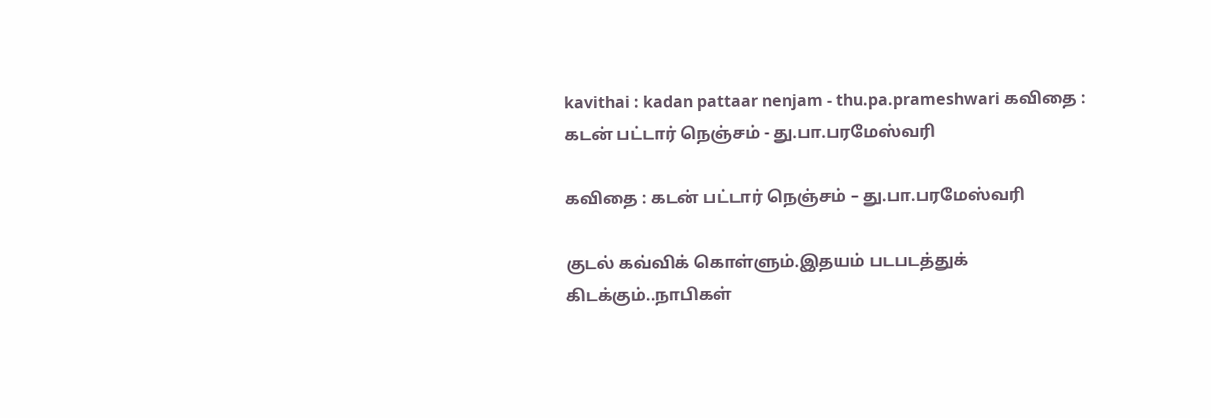kavithai : kadan pattaar nenjam - thu.pa.prameshwari கவிதை : கடன் பட்டார் நெஞ்சம் - து.பா.பரமேஸ்வரி

கவிதை : கடன் பட்டார் நெஞ்சம் – து.பா.பரமேஸ்வரி

குடல் கவ்விக் கொள்ளும்.இதயம் படபடத்துக் கிடக்கும்..நாபிகள்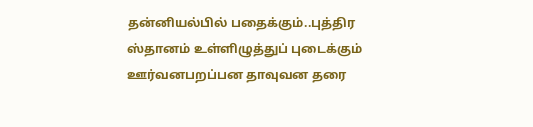தன்னியல்பில் பதைக்கும்..புத்திர ஸ்தானம் உள்ளிழுத்துப் புடைக்கும் ஊர்வனபறப்பன தாவுவன தரை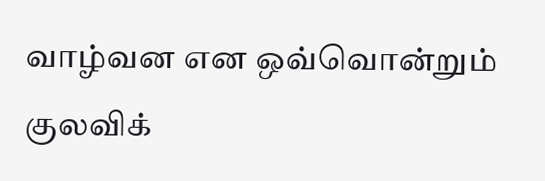வாழ்வன என ஒவ்வொன்றும் குலவிக்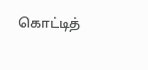கொட்டித்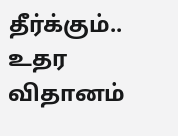தீர்க்கும்.. உதர விதானம்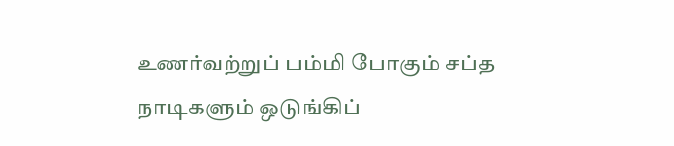உணர்வற்றுப் பம்மி போகும் சப்த நாடிகளும் ஒடுங்கிப்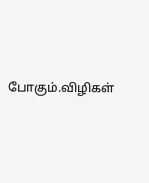போகும்.விழிகள்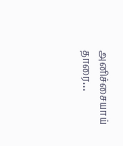அனிச்சையாய் தாரை…